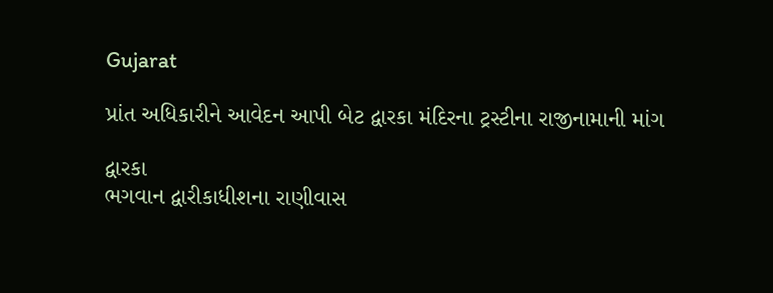Gujarat

પ્રાંત અધિકારીને આવેદન આપી બેટ દ્વારકા મંદિરના ટ્રસ્ટીના રાજીનામાની માંગ

દ્વારકા
ભગવાન દ્વારીકાધીશના રાણીવાસ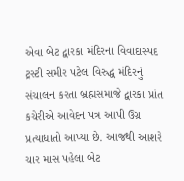એવા બેટ દ્વારકા મંદિરના વિવાદાસ્પદ ટ્રસ્ટી સમીર પટેલ વિરુદ્ધ મંદિરનું સંચાલન કરતા બ્રહ્મસમાજે દ્વારકા પ્રાંત કચેરીએ આવેદન પત્ર આપી ઉગ્ર પ્રત્યાધાતો આપ્યા છે. આજથી આશરે ચાર માસ પહેલા બેટ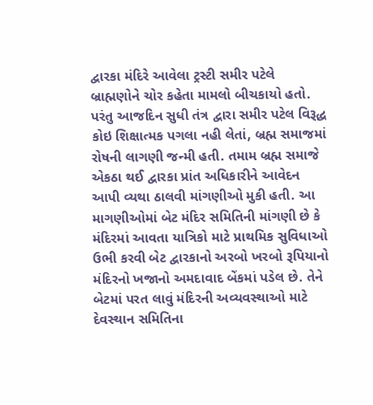દ્વારકા મંદિરે આવેલા ટ્રસ્ટી સમીર પટેલે બ્રાહ્મણોને ચોર કહેતા મામલો બીચકાયો હતો. પરંતુ આજદિન સુધી તંત્ર દ્વારા સમીર પટેલ વિરૂદ્ધ કોઇ શિક્ષાત્મક પગલા નહી લેતાં, બ્રહ્મ સમાજમાં રોષની લાગણી જન્મી હતી. તમામ બ્રહ્મ સમાજે એકઠા થઈ દ્વારકા પ્રાંત અધિકારીને આવેદન આપી વ્યથા ઠાલવી માંગણીઓ મુકી હતી. આ માગણીઓમાં બેટ મંદિર સમિતિની માંગણી છે કે મંદિરમાં આવતા યાત્રિકો માટે પ્રાથમિક સુવિધાઓ ઉભી કરવી બેટ દ્વારકાનો અરબો ખરબો રૂપિયાનો મંદિરનો ખજાનો અમદાવાદ બેંકમાં પડેલ છે. તેને બેટમાં પરત લાવું મંદિરની અવ્યવસ્થાઓ માટે દેવસ્થાન સમિતિના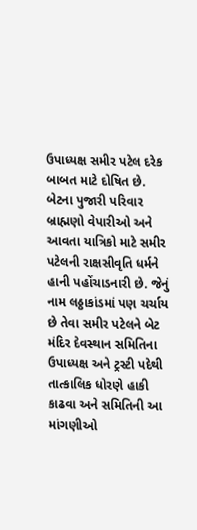ઉપાધ્યક્ષ સમીર પટેલ દરેક બાબત માટે દોષિત છે. બેટના પુજારી પરિવાર બ્રાહ્મણો વેપારીઓ અને આવતા યાત્રિકો માટે સમીર પટેલની રાક્ષસીવૃતિ ધર્મને હાની પહોંચાડનારી છે. જેનું નામ લઠ્ઠાકાંડમાં પણ ચર્ચાય છે તેવા સમીર પટેલને બેટ મંદિર દેવસ્થાન સમિતિના ઉપાધ્યક્ષ અને ટ્રસ્ટી પદેથી તાત્કાલિક ધોરણે હાકી કાઢવા અને સમિતિની આ માંગણીઓ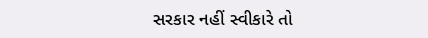સરકાર નહીં સ્વીકારે તો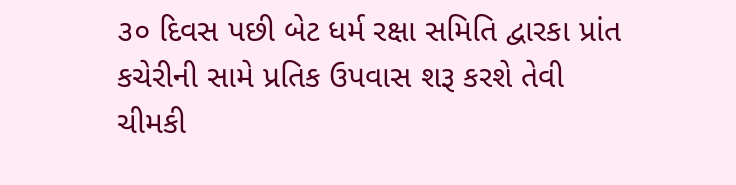૩૦ દિવસ પછી બેટ ધર્મ રક્ષા સમિતિ દ્વારકા પ્રાંત કચેરીની સામે પ્રતિક ઉપવાસ શરૂ કરશે તેવી ચીમકી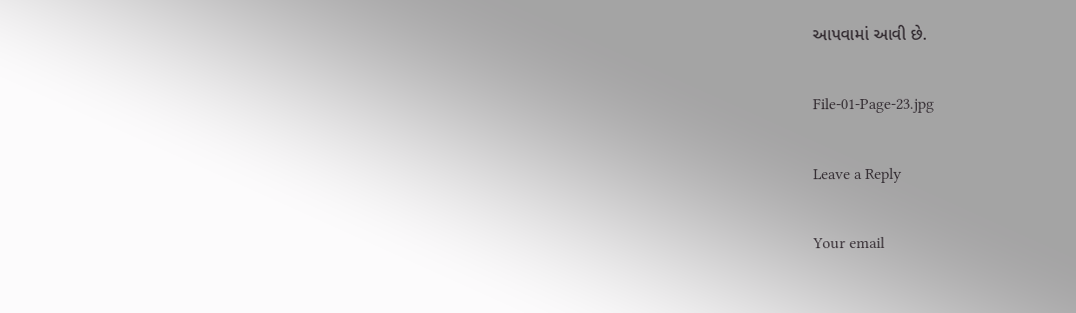આપવામાં આવી છે.

File-01-Page-23.jpg

Leave a Reply

Your email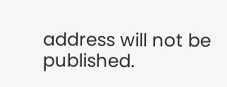address will not be published.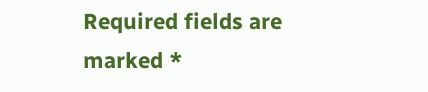Required fields are marked *